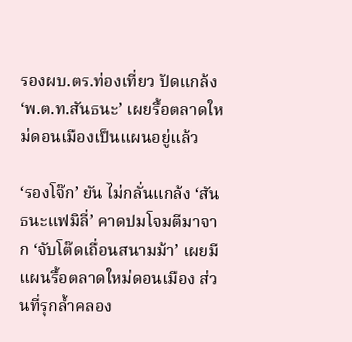รองผบ.ตร.ท่องเที่ยว ปัดแกล้ง ‘พ.ต.ท.สันธนะ’ เผยรื้อตลาดใหม่ดอนเมืองเป็นแผนอยู่แล้ว

‘รองโจ๊ก’ ยัน ไม่กลั่นแกล้ง ‘สันธนะแฟมิลี่’ คาดปมโจมตีมาจาก ‘จับโต๊ดเถื่อนสนามม้า’ เผยมีแผนรื้อตลาดใหม่ดอนเมือง ส่วนที่รุกล้ำคลอง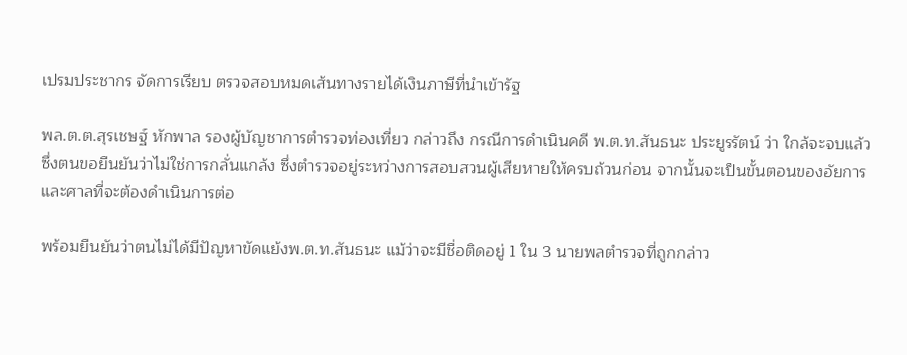เปรมประชากร จัดการเรียบ ตรวจสอบหมดเส้นทางรายได้เงินภาษีที่นำเข้ารัฐ

พล.ต.ต.สุรเชษฐ์ หักพาล รองผู้บัญชาการตำรวจท่องเที่ยว กล่าวถึง กรณีการดำเนินคดี พ.ต.ท.สันธนะ ประยูรรัตน์ ว่า ใกล้จะจบแล้ว ซึ่งตนขอยืนยันว่าไม่ใช่การกลั่นแกล้ง ซึ่งตำรวจอยู่ระหว่างการสอบสวนผู้เสียหายให้ครบถ้วนก่อน จากนั้นจะเป็นขั้นตอนของอัยการและศาลที่จะต้องดำเนินการต่อ

พร้อมยืนยันว่าตนไม่ได้มีปัญหาขัดแย้งพ.ต.ท.สันธนะ แม้ว่าจะมีชื่อติดอยู่ 1 ใน 3 นายพลตำรวจที่ถูกกล่าว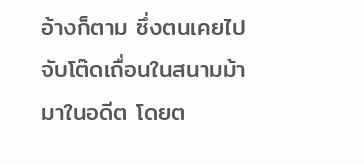อ้างก็ตาม ซึ่งตนเคยไปจับโต๊ดเถื่อนในสนามม้ามาในอดีต โดยต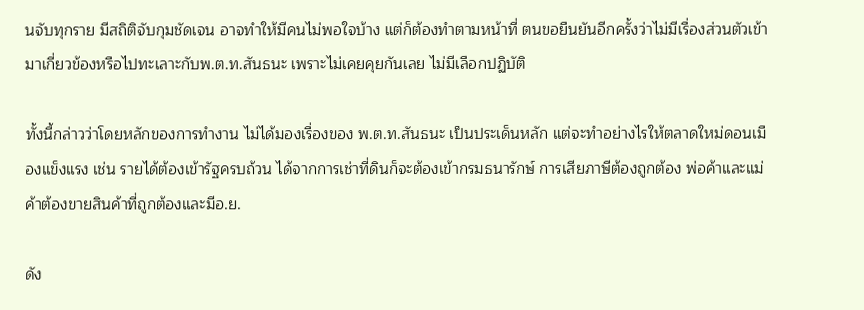นจับทุกราย มีสถิติจับกุมชัดเจน อาจทำให้มีคนไม่พอใจบ้าง แต่ก็ต้องทำตามหน้าที่ ตนขอยืนยันอีกครั้งว่าไม่มีเรื่องส่วนตัวเข้ามาเกี่ยวข้องหรือไปทะเลาะกับพ.ต.ท.สันธนะ เพราะไม่เคยคุยกันเลย ไม่มีเลือกปฏิบัติ

ทั้งนี้กล่าวว่าโดยหลักของการทำงาน ไม่ได้มองเรื่องของ พ.ต.ท.สันธนะ เป็นประเด็นหลัก แต่จะทำอย่างไรให้ตลาดใหม่ดอนเมืองแข็งแรง เช่น รายได้ต้องเข้ารัฐครบถ้วน ได้จากการเช่าที่ดินก็จะต้องเข้ากรมธนารักษ์ การเสียภาษีต้องถูกต้อง พ่อค้าและแม่ค้าต้องขายสินค้าที่ถูกต้องและมีอ.ย.

ดัง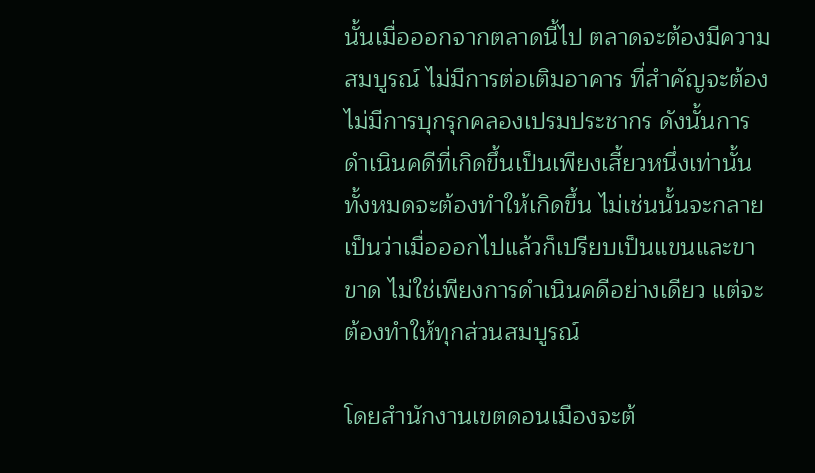นั้นเมื่อออกจากตลาดนี้ไป ตลาดจะต้องมีความสมบูรณ์ ไม่มีการต่อเติมอาคาร ที่สำคัญจะต้องไม่มีการบุกรุกคลองเปรมประชากร ดังนั้นการดำเนินคดีที่เกิดขึ้นเป็นเพียงเสี้ยวหนึ่งเท่านั้น ทั้งหมดจะต้องทำให้เกิดขึ้น ไม่เช่นนั้นจะกลายเป็นว่าเมื่อออกไปแล้วก็เปรียบเป็นแขนและขาขาด ไม่ใช่เพียงการดำเนินคดีอย่างเดียว แต่จะต้องทำให้ทุกส่วนสมบูรณ์

โดยสำนักงานเขตดอนเมืองจะต้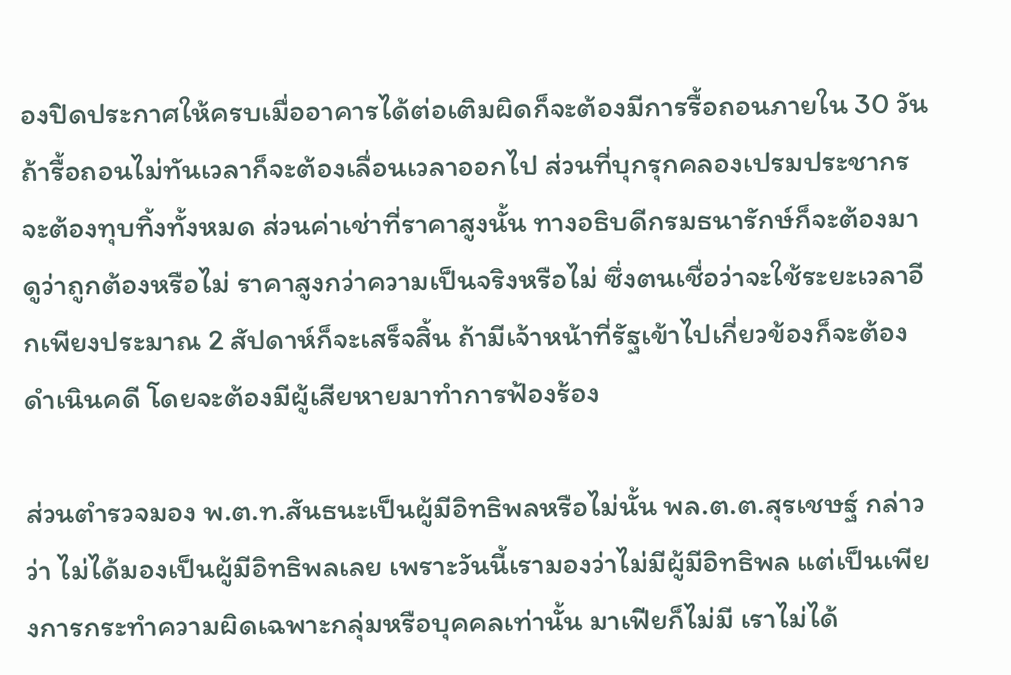องปิดประกาศให้ครบเมื่ออาคารได้ต่อเติมผิดก็จะต้องมีการรื้อถอนภายใน 30 วัน ถ้ารื้อถอนไม่ทันเวลาก็จะต้องเลื่อนเวลาออกไป ส่วนที่บุกรุกคลองเปรมประชากรจะต้องทุบทิ้งทั้งหมด ส่วนค่าเช่าที่ราคาสูงนั้น ทางอธิบดีกรมธนารักษ์ก็จะต้องมาดูว่าถูกต้องหรือไม่ ราคาสูงกว่าความเป็นจริงหรือไม่ ซึ่งตนเชื่อว่าจะใช้ระยะเวลาอีกเพียงประมาณ 2 สัปดาห์ก็จะเสร็จสิ้น ถ้ามีเจ้าหน้าที่รัฐเข้าไปเกี่ยวข้องก็จะต้องดำเนินคดี โดยจะต้องมีผู้เสียหายมาทำการฟ้องร้อง

ส่วนตำรวจมอง พ.ต.ท.สันธนะเป็นผู้มีอิทธิพลหรือไม่นั้น พล.ต.ต.สุรเชษฐ์ กล่าวว่า ไม่ได้มองเป็นผู้มีอิทธิพลเลย เพราะวันนี้เรามองว่าไม่มีผู้มีอิทธิพล แต่เป็นเพียงการกระทำความผิดเฉพาะกลุ่มหรือบุคคลเท่านั้น มาเฟียก็ไม่มี เราไม่ได้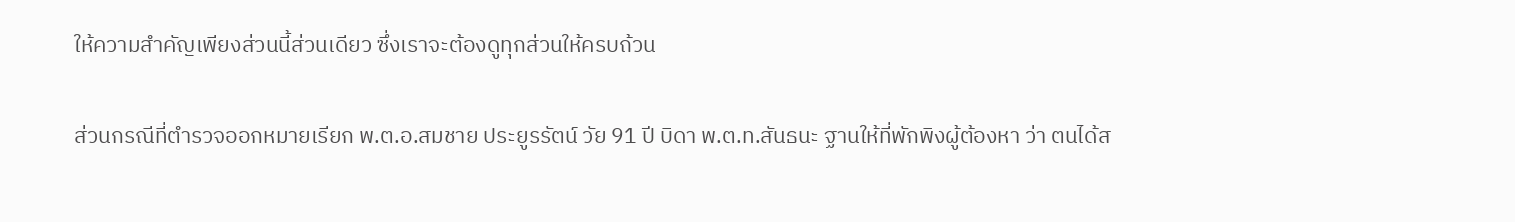ให้ความสำคัญเพียงส่วนนี้ส่วนเดียว ซึ่งเราจะต้องดูทุกส่วนให้ครบถ้วน

ส่วนกรณีที่ตำรวจออกหมายเรียก พ.ต.อ.สมชาย ประยูรรัตน์ วัย 91 ปี บิดา พ.ต.ท.สันธนะ ฐานให้ที่พักพิงผู้ต้องหา ว่า ตนได้ส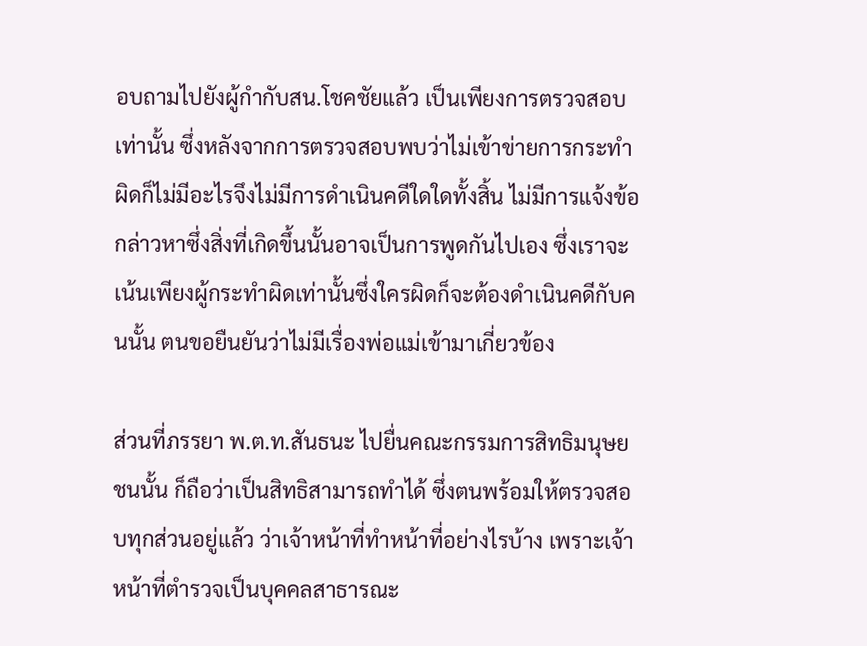อบถามไปยังผู้กำกับสน.โชคชัยแล้ว เป็นเพียงการตรวจสอบเท่านั้น ซึ่งหลังจากการตรวจสอบพบว่าไม่เข้าข่ายการกระทำผิดก็ไม่มีอะไรจึงไม่มีการดำเนินคดีใดใดทั้งสิ้น ไม่มีการแจ้งข้อกล่าวหาซึ่งสิ่งที่เกิดขึ้นนั้นอาจเป็นการพูดกันไปเอง ซึ่งเราจะเน้นเพียงผู้กระทำผิดเท่านั้นซึ่งใครผิดก็จะต้องดำเนินคดีกับคนนั้น ตนขอยืนยันว่าไม่มีเรื่องพ่อแม่เข้ามาเกี่ยวข้อง

ส่วนที่ภรรยา พ.ต.ท.สันธนะ ไปยื่นคณะกรรมการสิทธิมนุษยชนนั้น ก็ถือว่าเป็นสิทธิสามารถทำได้ ซึ่งตนพร้อมให้ตรวจสอบทุกส่วนอยู่แล้ว ว่าเจ้าหน้าที่ทำหน้าที่อย่างไรบ้าง เพราะเจ้าหน้าที่ตำรวจเป็นบุคคลสาธารณะ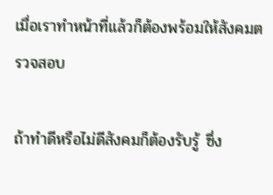เมื่อเราทำหน้าที่แล้วก็ต้องพร้อมให้สังคมตรวจสอบ

ถ้าทำดีหรือไม่ดีสังคมก็ต้องรับรู้ ซึ่ง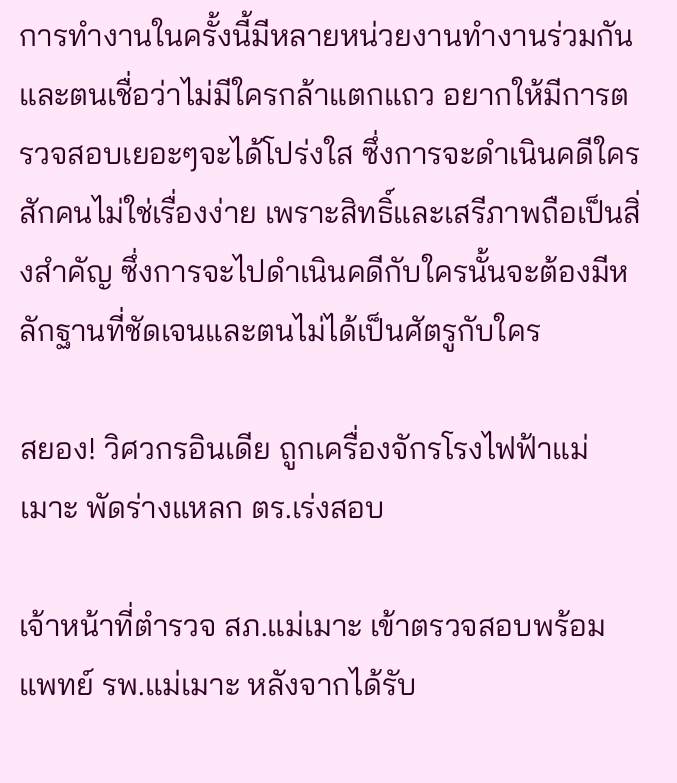การทำงานในครั้งนี้มีหลายหน่วยงานทำงานร่วมกันและตนเชื่อว่าไม่มีใครกล้าแตกแถว อยากให้มีการตรวจสอบเยอะๆจะได้โปร่งใส ซึ่งการจะดำเนินคดีใครสักคนไม่ใช่เรื่องง่าย เพราะสิทธิ์และเสรีภาพถือเป็นสิ่งสำคัญ ซึ่งการจะไปดำเนินคดีกับใครนั้นจะต้องมีหลักฐานที่ชัดเจนและตนไม่ได้เป็นศัตรูกับใคร

สยอง! วิศวกรอินเดีย ถูกเครื่องจักรโรงไฟฟ้าแม่เมาะ พัดร่างแหลก ตร.เร่งสอบ

เจ้าหน้าที่ตำรวจ สภ.แม่เมาะ เข้าตรวจสอบพร้อมแพทย์ รพ.แม่เมาะ หลังจากได้รับ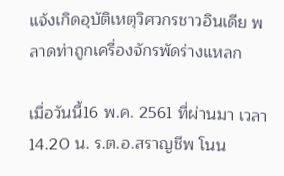แจ้งเกิดอุบัติเหตุวิศวกรชาวอินเดีย พลาดท่าถูกเครื่องจักรพัดร่างแหลก

เมื่อวันนี้16 พ.ค. 2561 ที่ผ่านมา เวลา 14.20 น. ร.ต.อ.สราญชีพ โนน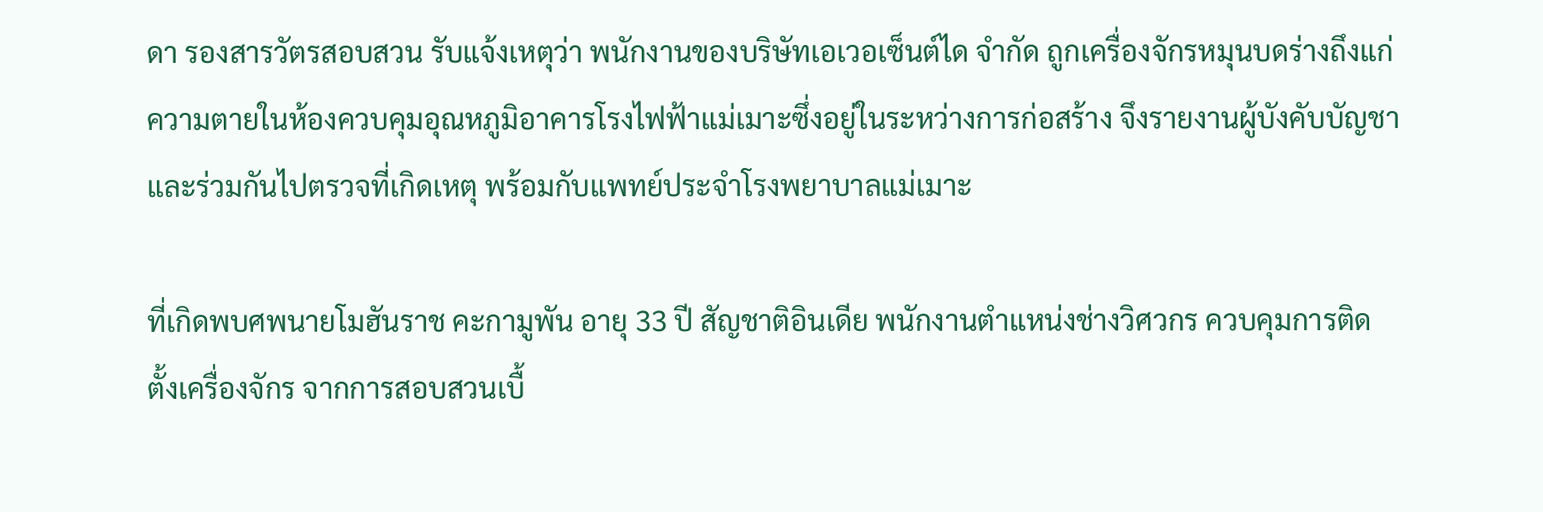ดา รองสารวัตรสอบสวน รับแจ้งเหตุว่า พนักงานของบริษัทเอเวอเซ็นต์ได จำกัด ถูกเครื่องจักรหมุนบดร่างถึงแก่ความตายในห้องควบคุมอุณหภูมิอาคารโรงไฟฟ้าแม่เมาะซึ่งอยู่ในระหว่างการก่อสร้าง จึงรายงานผู้บังคับบัญชาและร่วมกันไปตรวจที่เกิดเหตุ พร้อมกับแพทย์ประจำโรงพยาบาลแม่เมาะ

ที่เกิดพบศพนายโมฮันราช คะกามูพัน อายุ 33 ปี สัญชาติอินเดีย พนักงานตำแหน่งช่างวิศวกร ควบคุมการติดตั้งเครื่องจักร จากการสอบสวนเบื้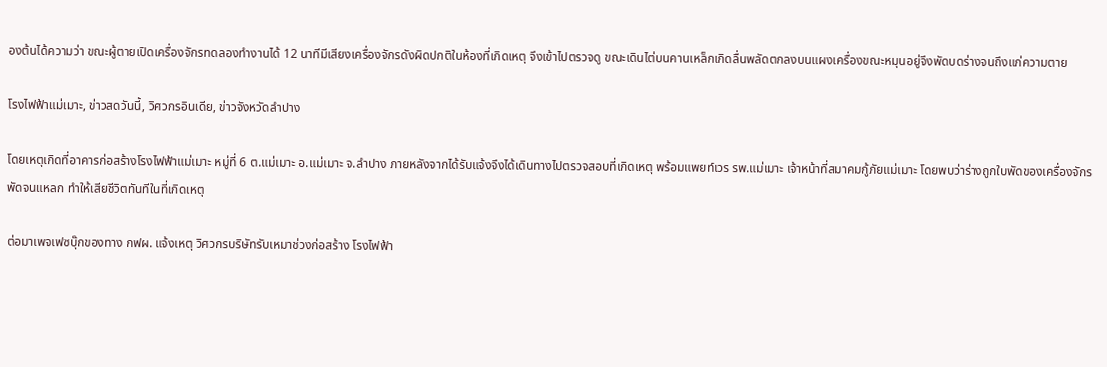องต้นได้ความว่า ขณะผู้ตายเปิดเครื่องจักรทดลองทำงานได้ 12 นาทีมีเสียงเครื่องจักรดังผิดปกติในห้องที่เกิดเหตุ จึงเข้าไปตรวจดู ขณะเดินไต่บนคานเหล็กเกิดลื่นพลัดตกลงบนแผงเครื่องขณะหมุนอยู่จึงพัดบดร่างจนถึงแก่ความตาย

โรงไฟฟ้าแม่เมาะ, ข่าวสดวันนี้, วิศวกรอินเดีย, ข่าวจังหวัดลำปาง

โดยเหตุเกิดที่อาคารก่อสร้างโรงไฟฟ้าแม่เมาะ หมู่ที่ 6 ต.แม่เมาะ อ.แม่เมาะ จ.ลำปาง ภายหลังจากได้รับแจ้งจึงได้เดินทางไปตรวจสอบที่เกิดเหตุ พร้อมแพยท์เวร รพ.แม่เมาะ เจ้าหน้าที่สมาคมกู้ภัยแม่เมาะ โดยพบว่าร่างถูกใบพัดของเครื่องจักร พัดจนแหลก ทำให้เสียชีวิตทันทีในที่เกิดเหตุ

ต่อมาเพจเฟซบุ๊กของทาง กฟผ. แจ้งเหตุ วิศวกรบริษัทรับเหมาช่วงก่อสร้าง โรงไฟฟ้า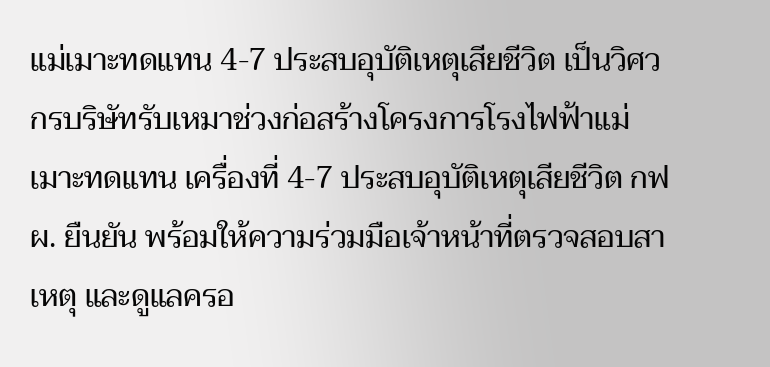แม่เมาะทดแทน 4-7 ประสบอุบัติเหตุเสียชีวิต เป็นวิศวกรบริษัทรับเหมาช่วงก่อสร้างโครงการโรงไฟฟ้าแม่เมาะทดแทน เครื่องที่ 4-7 ประสบอุบัติเหตุเสียชีวิต กฟผ. ยืนยัน พร้อมให้ความร่วมมือเจ้าหน้าที่ตรวจสอบสาเหตุ และดูแลครอ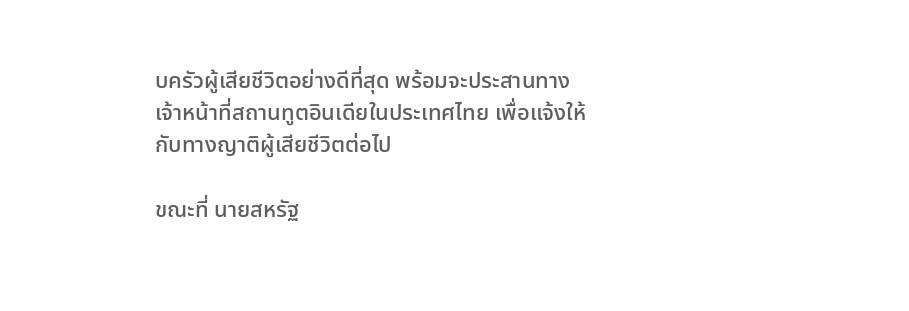บครัวผู้เสียชีวิตอย่างดีที่สุด พร้อมจะประสานทางเจ้าหน้าที่สถานทูตอินเดียในประเทศไทย เพื่อแจ้งให้กับทางญาติผู้เสียชีวิตต่อไป

ขณะที่ นายสหรัฐ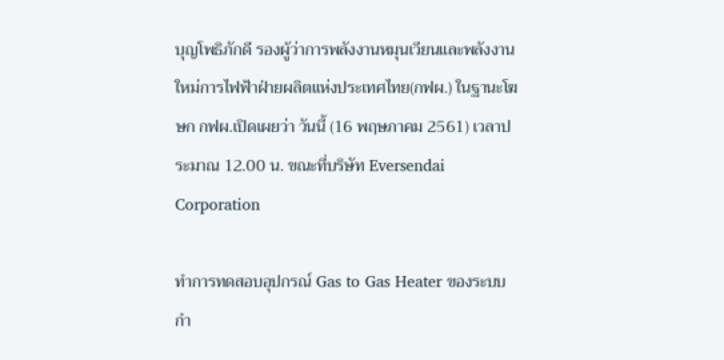บุญโพธิภักดี รองผู้ว่าการพลังงานหมุนเวียนและพลังงานใหม่การไฟฟ้าฝ่ายผลิตแห่งประเทศไทย(กฟผ.) ในฐานะโฆษก กฟผ.เปิดเผยว่า วันนี้ (16 พฤษภาคม 2561) เวลาประมาณ 12.00 น. ขณะที่บริษัท Eversendai Corporation

ทำการทดสอบอุปกรณ์ Gas to Gas Heater ของระบบกำ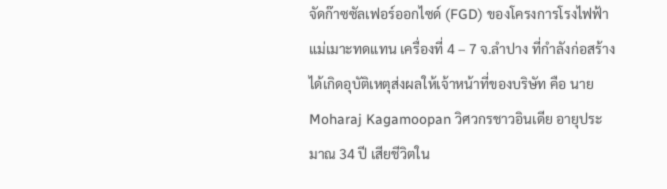จัดก๊าซซัลเฟอร์ออกไซด์ (FGD) ของโครงการโรงไฟฟ้าแม่เมาะทดแทน เครื่องที่ 4 – 7 จ.ลำปาง ที่กำลังก่อสร้าง ได้เกิดอุบัติเหตุส่งผลให้เจ้าหน้าที่ของบริษัท คือ นาย Moharaj Kagamoopan วิศวกรชาวอินเดีย อายุประมาณ 34 ปี เสียชีวิตใน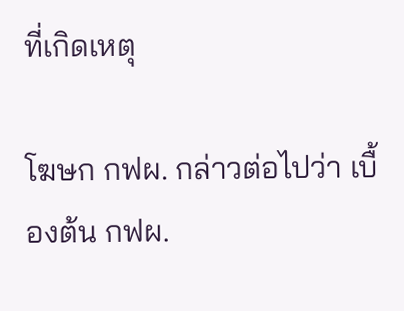ที่เกิดเหตุ

โฆษก กฟผ. กล่าวต่อไปว่า เบื้องต้น กฟผ.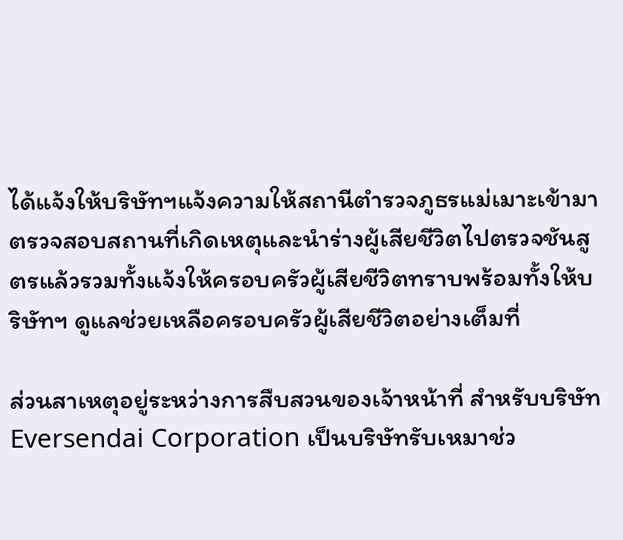ได้แจ้งให้บริษัทฯแจ้งความให้สถานีตำรวจภูธรแม่เมาะเข้ามาตรวจสอบสถานที่เกิดเหตุและนำร่างผู้เสียชีวิตไปตรวจชันสูตรแล้วรวมทั้งแจ้งให้ครอบครัวผู้เสียชีวิตทราบพร้อมทั้งให้บริษัทฯ ดูแลช่วยเหลือครอบครัวผู้เสียชีวิตอย่างเต็มที่

ส่วนสาเหตุอยู่ระหว่างการสืบสวนของเจ้าหน้าที่ สำหรับบริษัท Eversendai Corporation เป็นบริษัทรับเหมาช่ว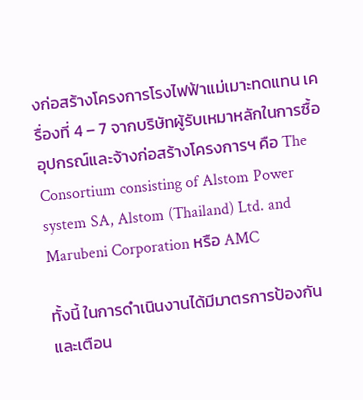งก่อสร้างโครงการโรงไฟฟ้าแม่เมาะทดแทน เครื่องที่ 4 – 7 จากบริษัทผู้รับเหมาหลักในการซื้ออุปกรณ์และจ้างก่อสร้างโครงการฯ คือ The Consortium consisting of Alstom Power system SA, Alstom (Thailand) Ltd. and Marubeni Corporation หรือ AMC

ทั้งนี้ ในการดำเนินงานได้มีมาตรการป้องกันและเตือน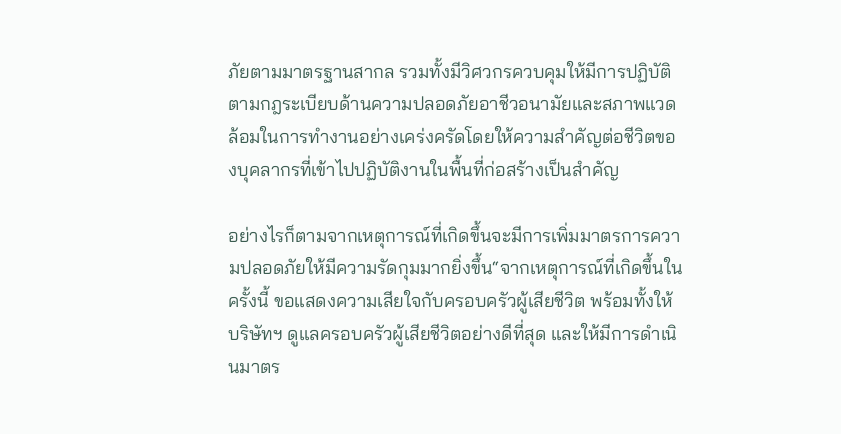ภัยตามมาตรฐานสากล รวมทั้งมีวิศวกรควบคุมให้มีการปฏิบัติตามกฎระเบียบด้านความปลอดภัยอาชีวอนามัยและสภาพแวดล้อมในการทํางานอย่างเคร่งครัดโดยให้ความสำคัญต่อชีวิตของบุคลากรที่เข้าไปปฏิบัติงานในพื้นที่ก่อสร้างเป็นสำคัญ

อย่างไรก็ตามจากเหตุการณ์ที่เกิดขึ้นจะมีการเพิ่มมาตรการความปลอดภัยให้มีความรัดกุมมากยิ่งขึ้น“จากเหตุการณ์ที่เกิดขึ้นในครั้งนี้ ขอแสดงความเสียใจกับครอบครัวผู้เสียชีวิต พร้อมทั้งให้บริษัทฯ ดูแลครอบครัวผู้เสียชีวิตอย่างดีที่สุด และให้มีการดำเนินมาตร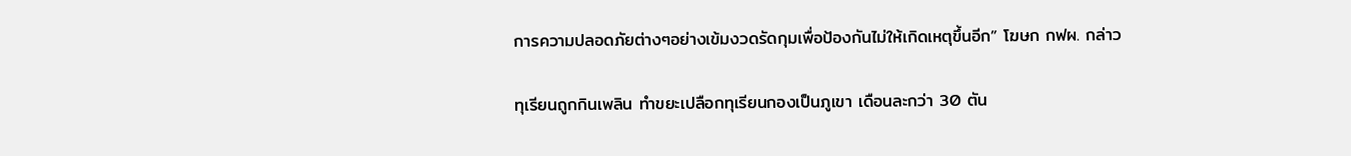การความปลอดภัยต่างๆอย่างเข้มงวดรัดกุมเพื่อป้องกันไม่ให้เกิดเหตุขึ้นอีก” โฆษก กฟผ. กล่าว

ทุเรียนถูกกินเพลิน ทำขยะเปลือกทุเรียนกองเป็นภูเขา เดือนละกว่า 30 ตัน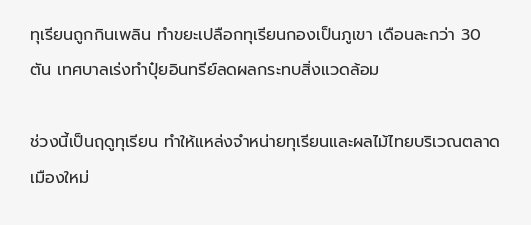ทุเรียนถูกกินเพลิน ทำขยะเปลือกทุเรียนกองเป็นภูเขา เดือนละกว่า 30 ตัน เทศบาลเร่งทำปุ๋ยอินทรีย์ลดผลกระทบสิ่งแวดล้อม

ช่วงนี้เป็นฤดูทุเรียน ทำให้แหล่งจำหน่ายทุเรียนและผลไม้ไทยบริเวณตลาดเมืองใหม่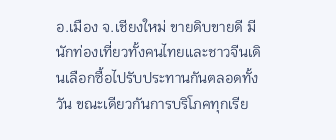อ.เมือง จ.เชียงใหม่ ขายดิบขายดี มีนักท่องเที่ยวทั้งคนไทยและชาวจีนเดินเลือกซื้อไปรับประทานกันตลอดทั้งวัน ขณะเดียวกันการบริโภคทุกเรีย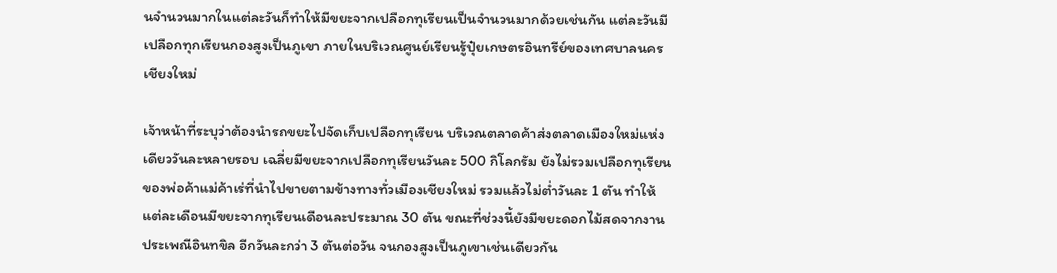นจำนวนมากในแต่ละวันก็ทำให้มีขยะจากเปลือกทุเรียนเป็นจำนวนมากด้วยเช่นกัน แต่ละวันมีเปลือกทุกเรียนกองสูงเป็นภูเขา ภายในบริเวณศูนย์เรียนรู้ปุ๋ยเกษตรอินทรีย์ของเทศบาลนครเชียงใหม่

เจ้าหน้าที่ระบุว่าต้องนำรถขยะไปจัดเก็บเปลือกทุเรียน บริเวณตลาดค้าส่งตลาดเมืองใหม่แห่งเดียววันละหลายรอบ เฉลี่ยมีขยะจากเปลือกทุเรียนวันละ 500 กิโลกรัม ยังไม่รวมเปลือกทุเรียนของพ่อค้าแม่ค้าเร่ที่นำไปขายตามข้างทางทั่วเมืองเชียงใหม่ รวมแล้วไม่ต่ำวันละ 1 ตัน ทำให้แต่ละเดือนมีขยะจากทุเรียนเดือนละประมาณ 30 ตัน ขณะที่ช่วงนี้ยังมีขยะดอกไม้สดจากงานประเพณีอินทขิล อีกวันละกว่า 3 ตันต่อวัน จนกองสูงเป็นภูเขาเช่นเดียวกัน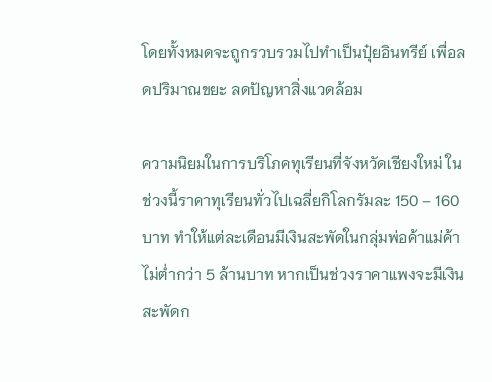โดยทั้งหมดจะถูกรวบรวมไปทำเป็นปุ๋ยอินทรีย์ เพื่อลดปริมาณขยะ ลดปัญหาสิ่งแวดล้อม

ความนิยมในการบริโภคทุเรียนที่จังหวัดเชียงใหม่ ในช่วงนี้ราคาทุเรียนทั่วไปเฉลี่ยกิโลกรัมละ 150 – 160 บาท ทำให้แต่ละเดือนมีเงินสะพัดในกลุ่มพ่อค้าแม่ค้าไม่ต่ำกว่า 5 ล้านบาท หากเป็นช่วงราคาแพงจะมีเงินสะพัดก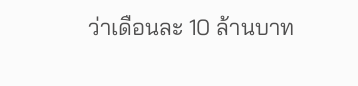ว่าเดือนละ 10 ล้านบาท